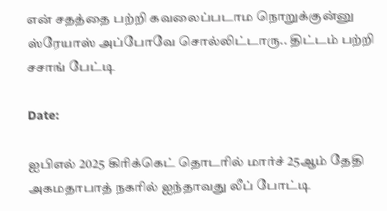என் சதத்தை பற்றி கவலைப்படாம நொறுக்குன்னு ஸ்ரேயாஸ் அப்போவே சொல்லிட்டாரு.. திட்டம் பற்றி சசாங் பேட்டி

Date:

ஐபிஎல் 2025 கிரிக்கெட் தொடரில் மார்ச் 25ஆம் தேதி அகமதாபாத் நகரில் ஐந்தாவது லீப் போட்டி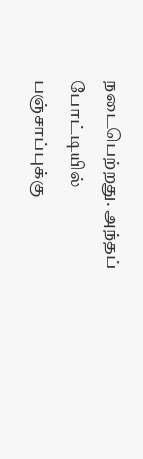நடைபெற்றது. அந்தப் போட்டியில் பஞ்சாப்புக்கு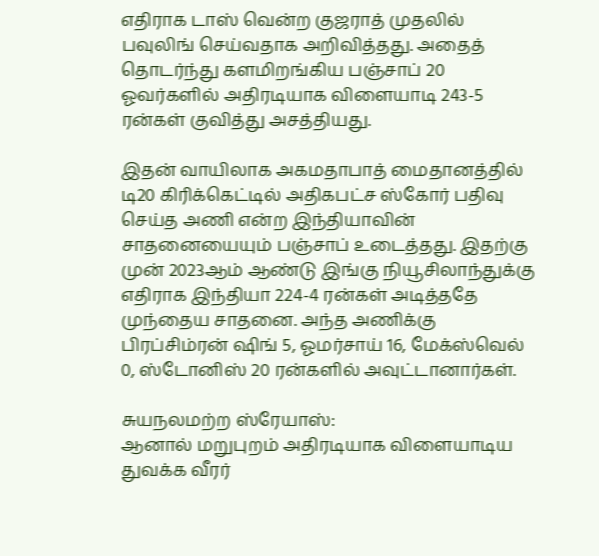எதிராக டாஸ் வென்ற குஜராத் முதலில் பவுலிங் செய்வதாக அறிவித்தது. அதைத் தொடர்ந்து களமிறங்கிய பஞ்சாப் 20 ஓவர்களில் அதிரடியாக விளையாடி 243-5 ரன்கள் குவித்து அசத்தியது.

இதன் வாயிலாக அகமதாபாத் மைதானத்தில் டி20 கிரிக்கெட்டில் அதிகபட்ச ஸ்கோர் பதிவு செய்த அணி என்ற இந்தியாவின் சாதனையையும் பஞ்சாப் உடைத்தது. இதற்கு முன் 2023ஆம் ஆண்டு இங்கு நியூசிலாந்துக்கு எதிராக இந்தியா 224-4 ரன்கள் அடித்ததே முந்தைய சாதனை. அந்த அணிக்கு பிரப்சிம்ரன் ஷிங் 5, ஓமர்சாய் 16, மேக்ஸ்வெல் 0, ஸ்டோனிஸ் 20 ரன்களில் அவுட்டானார்கள்.

சுயநலமற்ற ஸ்ரேயாஸ்:
ஆனால் மறுபுறம் அதிரடியாக விளையாடிய துவக்க வீரர்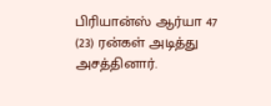பிரியான்ஸ் ஆர்யா 47 (23) ரன்கள் அடித்து அசத்தினார்.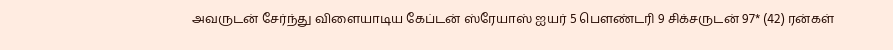அவருடன் சேர்ந்து விளையாடிய கேப்டன் ஸ்ரேயாஸ் ஐயர் 5 பௌண்டரி 9 சிக்சருடன் 97* (42) ரன்கள்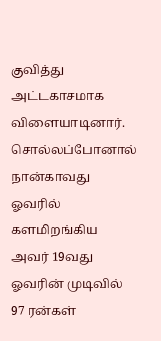குவித்து அட்டகாசமாக விளையாடினார். சொல்லப்போனால் நான்காவது ஓவரில் களமிறங்கிய அவர் 19வது ஓவரின் முடிவில் 97 ரன்கள்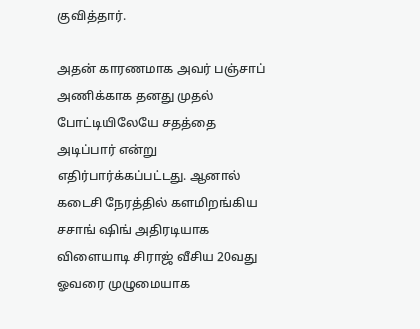குவித்தார்.

அதன் காரணமாக அவர் பஞ்சாப் அணிக்காக தனது முதல் போட்டியிலேயே சதத்தை அடிப்பார் என்று எதிர்பார்க்கப்பட்டது. ஆனால் கடைசி நேரத்தில் களமிறங்கிய சசாங் ஷிங் அதிரடியாக விளையாடி சிராஜ் வீசிய 20வது ஓவரை முழுமையாக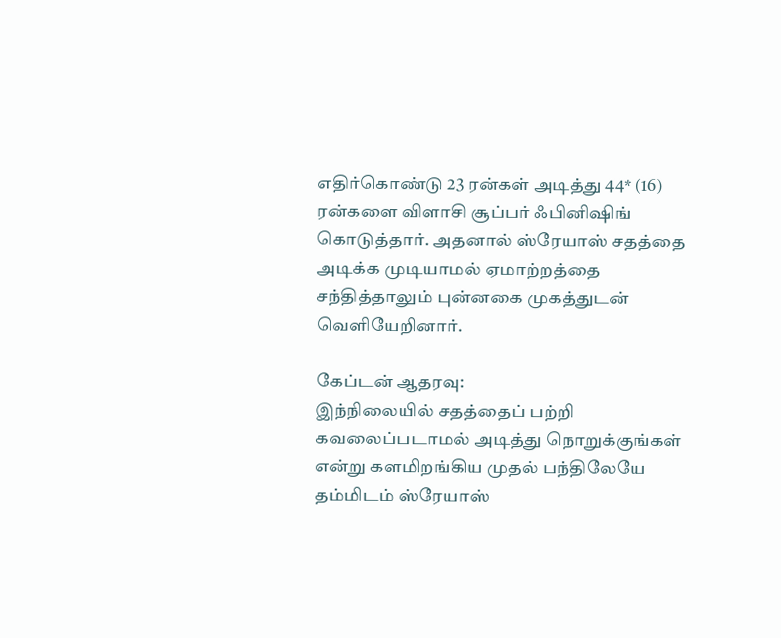எதிர்கொண்டு 23 ரன்கள் அடித்து 44* (16) ரன்களை விளாசி சூப்பர் ஃபினிஷிங் கொடுத்தார். அதனால் ஸ்ரேயாஸ் சதத்தை அடிக்க முடியாமல் ஏமாற்றத்தை சந்தித்தாலும் புன்னகை முகத்துடன் வெளியேறினார்.

கேப்டன் ஆதரவு:
இந்நிலையில் சதத்தைப் பற்றி கவலைப்படாமல் அடித்து நொறுக்குங்கள் என்று களமிறங்கிய முதல் பந்திலேயே தம்மிடம் ஸ்ரேயாஸ்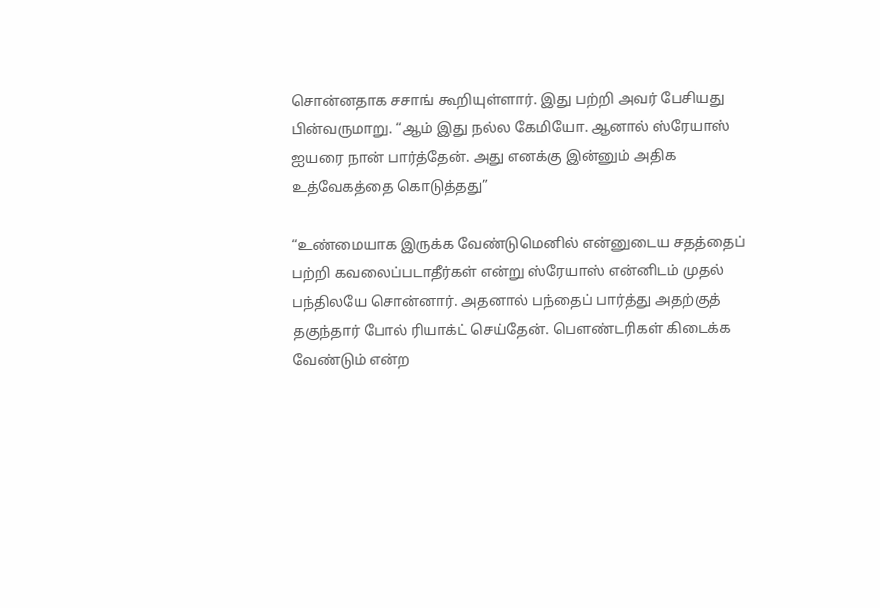சொன்னதாக சசாங் கூறியுள்ளார். இது பற்றி அவர் பேசியது பின்வருமாறு. “ஆம் இது நல்ல கேமியோ. ஆனால் ஸ்ரேயாஸ் ஐயரை நான் பார்த்தேன். அது எனக்கு இன்னும் அதிக உத்வேகத்தை கொடுத்தது”

“உண்மையாக இருக்க வேண்டுமெனில் என்னுடைய சதத்தைப் பற்றி கவலைப்படாதீர்கள் என்று ஸ்ரேயாஸ் என்னிடம் முதல் பந்திலயே சொன்னார். அதனால் பந்தைப் பார்த்து அதற்குத் தகுந்தார் போல் ரியாக்ட் செய்தேன். பௌண்டரிகள் கிடைக்க வேண்டும் என்ற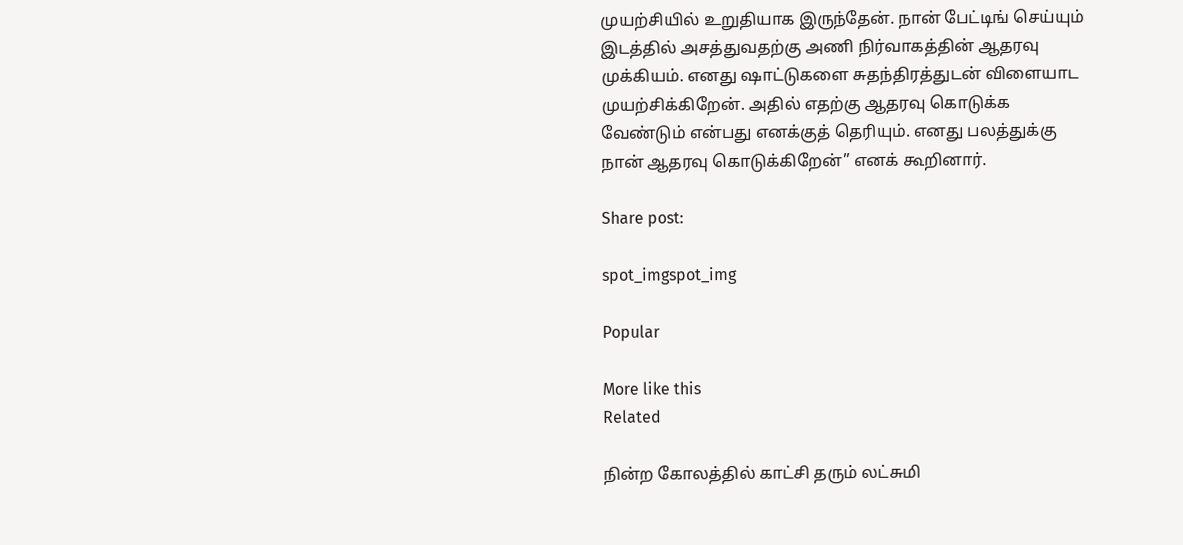முயற்சியில் உறுதியாக இருந்தேன். நான் பேட்டிங் செய்யும் இடத்தில் அசத்துவதற்கு அணி நிர்வாகத்தின் ஆதரவு முக்கியம். எனது ஷாட்டுகளை சுதந்திரத்துடன் விளையாட முயற்சிக்கிறேன். அதில் எதற்கு ஆதரவு கொடுக்க வேண்டும் என்பது எனக்குத் தெரியும். எனது பலத்துக்கு நான் ஆதரவு கொடுக்கிறேன்” எனக் கூறினார்.

Share post:

spot_imgspot_img

Popular

More like this
Related

நின்ற கோலத்தில் காட்சி தரும் லட்சுமி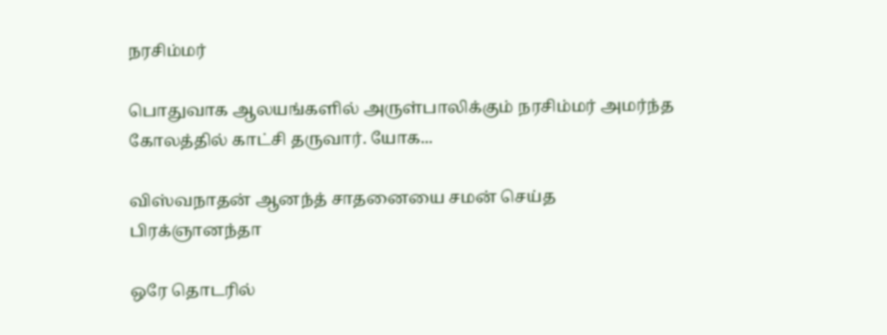நரசிம்மர்

பொதுவாக ஆலயங்களில் அருள்பாலிக்கும் நரசிம்மர் அமர்ந்த கோலத்தில் காட்சி தருவார். யோக...

விஸ்வநாதன் ஆனந்த் சாதனையை சமன் செய்த பிரக்ஞானந்தா

ஒரே தொடரில்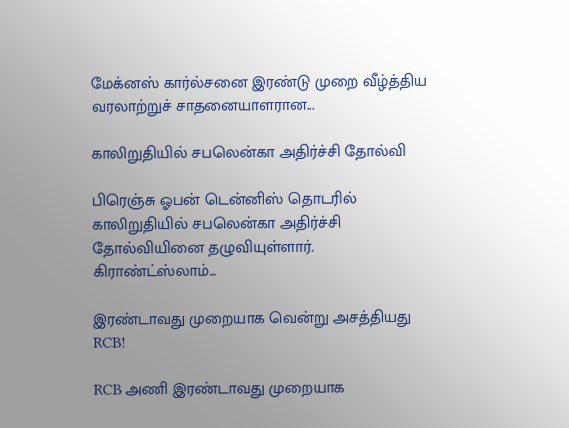மேக்னஸ் கார்ல்சனை இரண்டு முறை வீழ்த்திய வரலாற்றுச் சாதனையாளரான...

காலிறுதியில் சபலென்கா அதிர்ச்சி தோல்வி

பிரெஞ்சு ஓபன் டென்னிஸ் தொடரில் காலிறுதியில் சபலென்கா அதிர்ச்சி தோல்வியினை தழுவியுள்ளார். கிராண்ட்ஸ்லாம்...

இரண்டாவது முறையாக வென்று அசத்தியது RCB!

RCB அணி இரண்டாவது முறையாக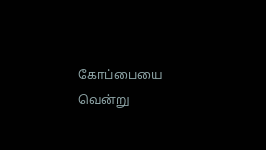கோப்பையை வென்று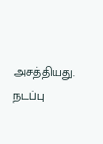அசத்தியது. நடப்பு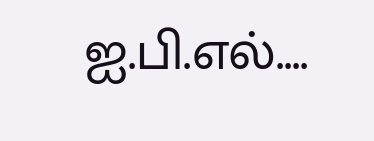ஐ.பி.எல்....